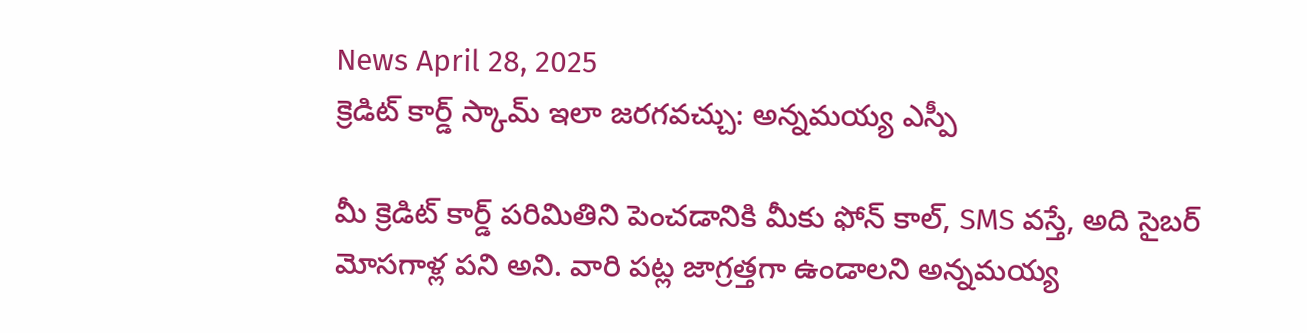News April 28, 2025
క్రెడిట్ కార్డ్ స్కామ్ ఇలా జరగవచ్చు: అన్నమయ్య ఎస్పీ

మీ క్రెడిట్ కార్డ్ పరిమితిని పెంచడానికి మీకు ఫోన్ కాల్, SMS వస్తే, అది సైబర్ మోసగాళ్ల పని అని. వారి పట్ల జాగ్రత్తగా ఉండాలని అన్నమయ్య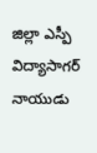జిల్లా ఎస్పీ విద్యాసాగర్ నాయుడు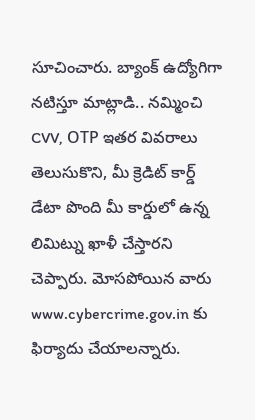సూచించారు. బ్యాంక్ ఉద్యోగిగా నటిస్తూ మాట్లాడి.. నమ్మించి CVV, OТР ఇతర వివరాలు తెలుసుకొని, మీ క్రెడిట్ కార్డ్ డేటా పొంది మీ కార్డులో ఉన్న లిమిట్ను ఖాళీ చేస్తారని చెప్పారు. మోసపోయిన వారు www.cybercrime.gov.in కు ఫిర్యాదు చేయాలన్నారు.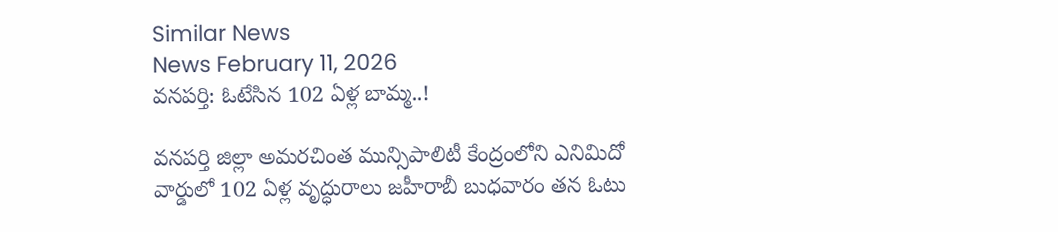Similar News
News February 11, 2026
వనపర్తి: ఓటేసిన 102 ఏళ్ల బామ్మ..!

వనపర్తి జిల్లా అమరచింత మున్సిపాలిటీ కేంద్రంలోని ఎనిమిదో వార్డులో 102 ఏళ్ల వృద్ధురాలు జహీరాబీ బుధవారం తన ఓటు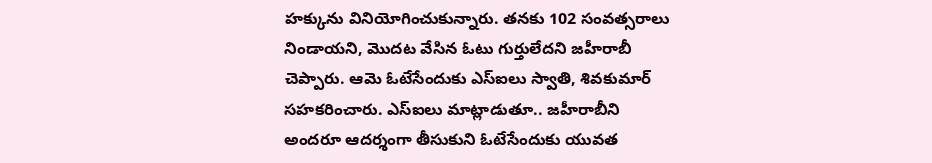హక్కును వినియోగించుకున్నారు. తనకు 102 సంవత్సరాలు నిండాయని, మొదట వేసిన ఓటు గుర్తులేదని జహీరాబీ చెప్పారు. ఆమె ఓటేసేందుకు ఎస్ఐలు స్వాతి, శివకుమార్ సహకరించారు. ఎస్ఐలు మాట్లాడుతూ.. జహీరాబీని అందరూ ఆదర్శంగా తీసుకుని ఓటేసేందుకు యువత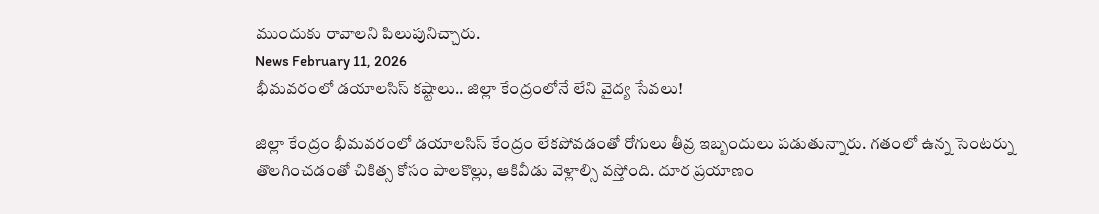ముందుకు రావాలని పిలుపునిచ్చారు.
News February 11, 2026
భీమవరంలో డయాలసిస్ కష్టాలు.. జిల్లా కేంద్రంలోనే లేని వైద్య సేవలు!

జిల్లా కేంద్రం భీమవరంలో డయాలసిస్ కేంద్రం లేకపోవడంతో రోగులు తీవ్ర ఇబ్బందులు పడుతున్నారు. గతంలో ఉన్న సెంటర్ను తొలగించడంతో చికిత్స కోసం పాలకొల్లు, ఆకివీడు వెళ్లాల్సి వస్తోంది. దూర ప్రయాణం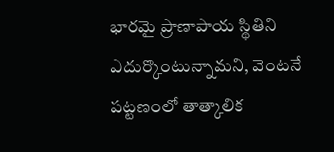భారమై ప్రాణాపాయ స్థితిని ఎదుర్కొంటున్నామని, వెంటనే పట్టణంలో తాత్కాలిక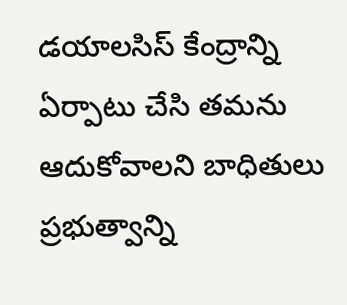డయాలసిస్ కేంద్రాన్ని ఏర్పాటు చేసి తమను ఆదుకోవాలని బాధితులు ప్రభుత్వాన్ని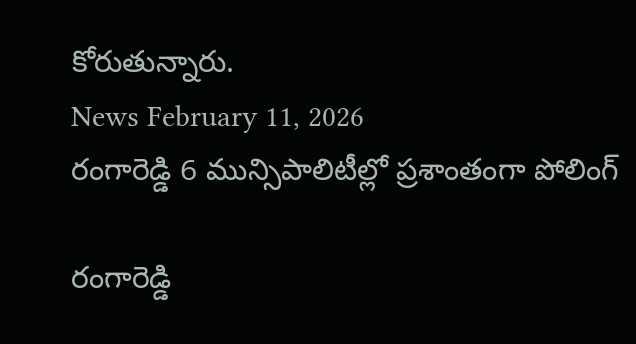కోరుతున్నారు.
News February 11, 2026
రంగారెడ్డి 6 మున్సిపాలిటీల్లో ప్రశాంతంగా పోలింగ్

రంగారెడ్డి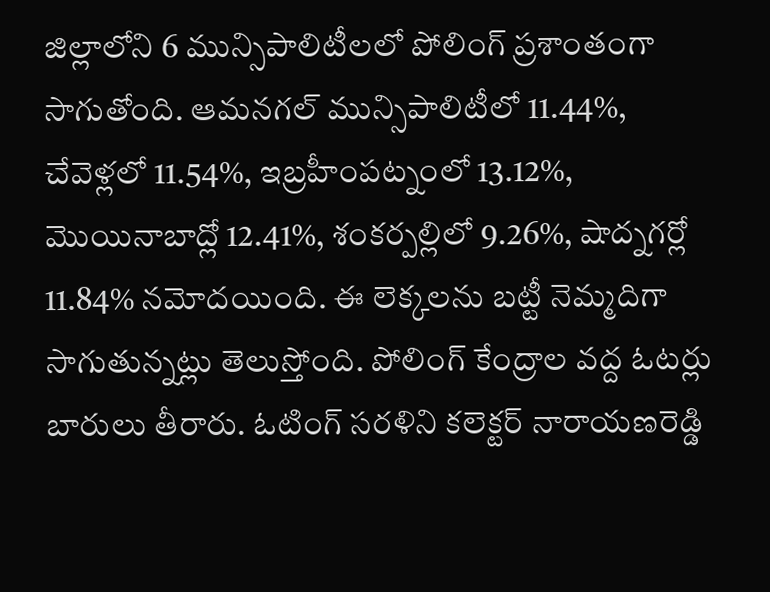జిల్లాలోని 6 మున్సిపాలిటీలలో పోలింగ్ ప్రశాంతంగా సాగుతోంది. ఆమనగల్ మున్సిపాలిటీలో 11.44%, చేవెళ్లలో 11.54%, ఇబ్రహీంపట్నంలో 13.12%, మొయినాబాద్లో 12.41%, శంకర్పల్లిలో 9.26%, షాద్నగర్లో 11.84% నమోదయింది. ఈ లెక్కలను బట్టీ నెమ్మదిగా సాగుతున్నట్లు తెలుస్తోంది. పోలింగ్ కేంద్రాల వద్ద ఓటర్లు బారులు తీరారు. ఓటింగ్ సరళిని కలెక్టర్ నారాయణరెడ్డి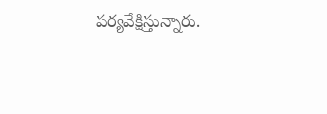పర్యవేక్షిస్తున్నారు.